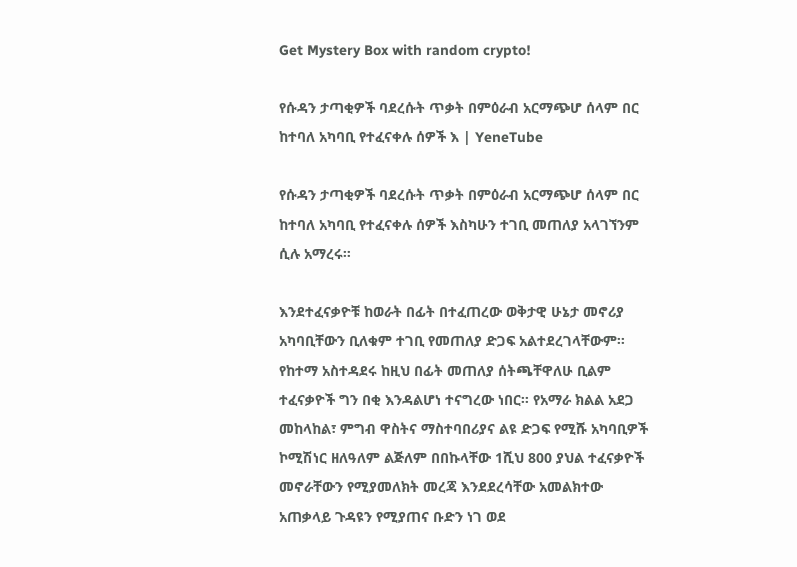Get Mystery Box with random crypto!

የሱዳን ታጣቂዎች ባደረሱት ጥቃት በምዕራብ አርማጭሆ ሰላም በር ከተባለ አካባቢ የተፈናቀሉ ሰዎች እ | YeneTube

የሱዳን ታጣቂዎች ባደረሱት ጥቃት በምዕራብ አርማጭሆ ሰላም በር ከተባለ አካባቢ የተፈናቀሉ ሰዎች እስካሁን ተገቢ መጠለያ አላገኘንም ሲሉ አማረሩ።

እንደተፈናቃዮቹ ከወራት በፊት በተፈጠረው ወቅታዊ ሁኔታ መኖሪያ አካባቢቸውን ቢለቁም ተገቢ የመጠለያ ድጋፍ አልተደረገላቸውም፡፡የከተማ አስተዳደሩ ከዚህ በፊት መጠለያ ሰትጫቸዋለሁ ቢልም ተፈናቃዮች ግን በቂ እንዳልሆነ ተናግረው ነበር፡፡ የአማራ ክልል አደጋ መከላከል፣ ምግብ ዋስትና ማስተባበሪያና ልዩ ድጋፍ የሚሹ አካባቢዎች ኮሚሽነር ዘለዓለም ልጅለም በበኩላቸው 1ሺህ 800 ያህል ተፈናቃዮች መኖራቸውን የሚያመለክት መረጃ እንደደረሳቸው አመልክተው አጠቃላይ ጉዳዩን የሚያጠና ቡድን ነገ ወደ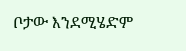ቦታው እንደሚሄድም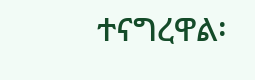ተናግረዋል፡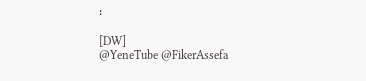፡

[DW]
@YeneTube @FikerAssefa